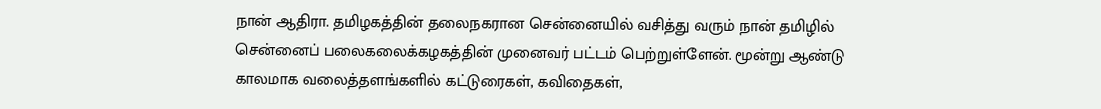நான் ஆதிரா. தமிழகத்தின் தலைநகரான சென்னையில் வசித்து வரும் நான் தமிழில் சென்னைப் பலைகலைக்கழகத்தின் முனைவர் பட்டம் பெற்றுள்ளேன். மூன்று ஆண்டு காலமாக வலைத்தளங்களில் கட்டுரைகள், கவிதைகள்,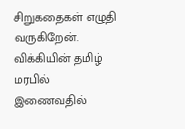சிறுகதைகள் எழுதி வருகிறேன். விக்கியின் தமிழ் மரபில் இணைவதில்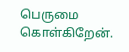பெருமை கொள்கிறேன்.